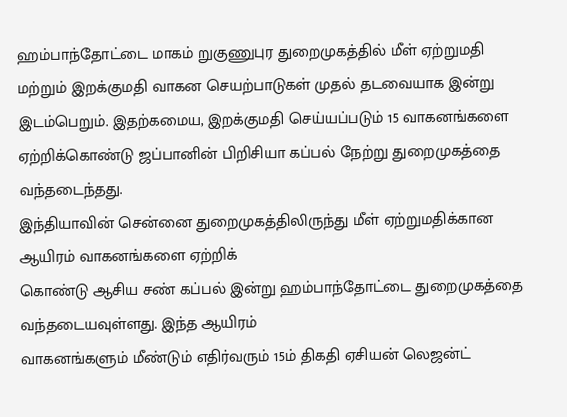ஹம்பாந்தோட்டை மாகம் றுகுணுபுர துறைமுகத்தில் மீள் ஏற்றுமதி
மற்றும் இறக்குமதி வாகன செயற்பாடுகள் முதல் தடவையாக இன்று இடம்பெறும். இதற்கமைய, இறக்குமதி செய்யப்படும் 15 வாகனங்களை ஏற்றிக்கொண்டு ஜப்பானின் பிறிசியா கப்பல் நேற்று துறைமுகத்தை வந்தடைந்தது.
இந்தியாவின் சென்னை துறைமுகத்திலிருந்து மீள் ஏற்றுமதிக்கான ஆயிரம் வாகனங்களை ஏற்றிக்
கொண்டு ஆசிய சண் கப்பல் இன்று ஹம்பாந்தோட்டை துறைமுகத்தை வந்தடையவுள்ளது. இந்த ஆயிரம்
வாகனங்களும் மீண்டும் எதிர்வரும் 15ம் திகதி ஏசியன் லெஜன்ட்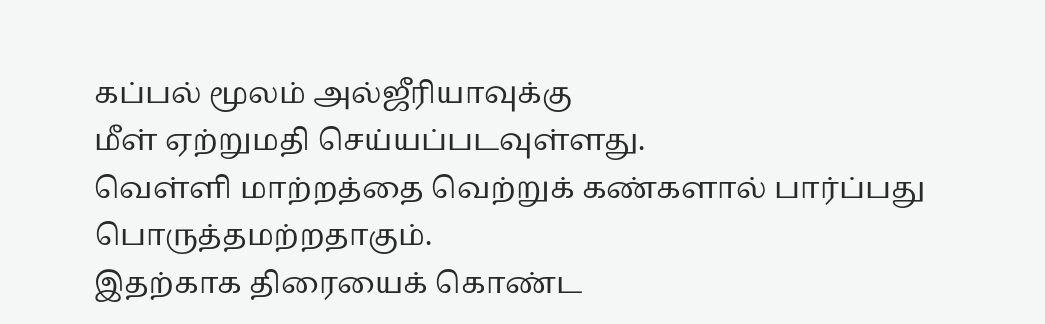கப்பல் மூலம் அல்ஜீரியாவுக்கு
மீள் ஏற்றுமதி செய்யப்படவுள்ளது.
வெள்ளி மாற்றத்தை வெற்றுக் கண்களால் பார்ப்பது பொருத்தமற்றதாகும்.
இதற்காக திரையைக் கொண்ட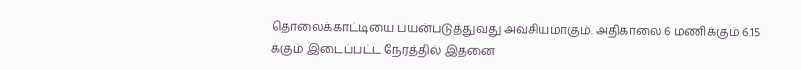தொலைக்காட்டியை பயன்படுத்துவது அவசியமாகும். அதிகாலை 6 மணிக்கும் 6.15
க்கும் இடைப்பட்ட நேரத்தில் இதனை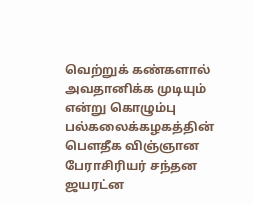வெற்றுக் கண்களால் அவதானிக்க முடியும் என்று கொழும்பு பல்கலைக்கழகத்தின் பௌதீக விஞ்ஞான
பேராசிரியர் சந்தன ஜயரட்ன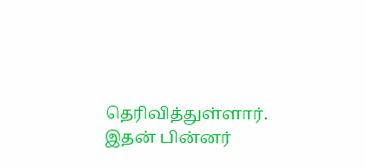தெரிவித்துள்ளார். இதன் பின்னர்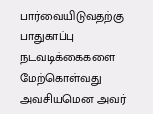பார்வையிடுவதற்கு பாதுகாப்பு
நடவடிக்கைகளை மேற்கொள்வது அவசியமென அவர்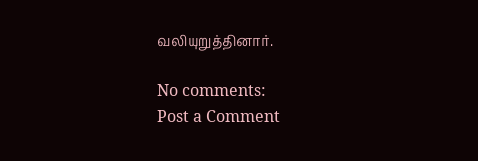வலியுறுத்தினார்.

No comments:
Post a Comment